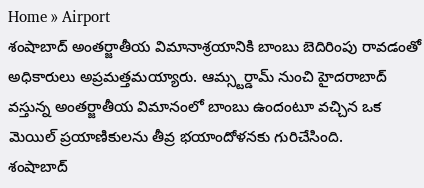Home » Airport
శంషాబాద్ అంతర్జాతీయ విమానాశ్రయానికి బాంబు బెదిరింపు రావడంతో అధికారులు అప్రమత్తమయ్యారు. ఆమ్స్టర్డామ్ నుంచి హైదరాబాద్ వస్తున్న అంతర్జాతీయ విమానంలో బాంబు ఉందంటూ వచ్చిన ఒక మెయిల్ ప్రయాణికులను తీవ్ర భయాందోళనకు గురిచేసింది.
శంషాబాద్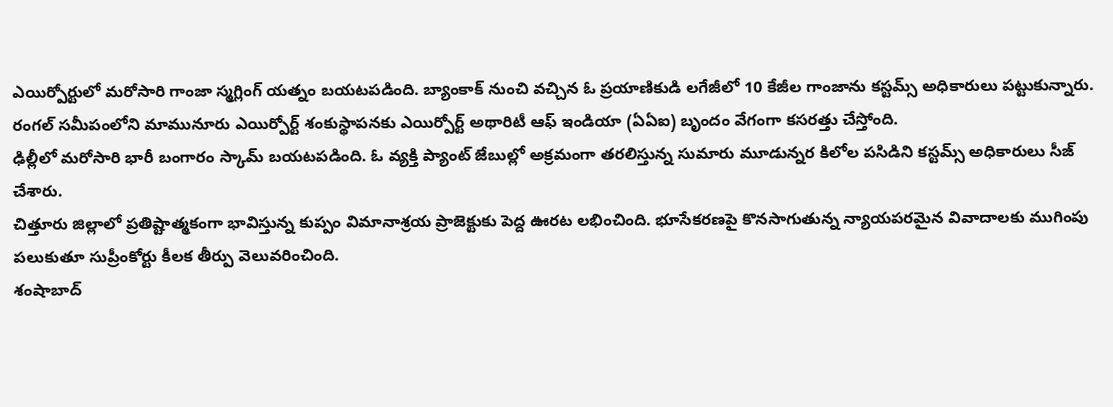ఎయిర్పోర్టులో మరోసారి గాంజా స్మగ్లింగ్ యత్నం బయటపడింది. బ్యాంకాక్ నుంచి వచ్చిన ఓ ప్రయాణికుడి లగేజీలో 10 కేజీల గాంజాను కస్టమ్స్ అధికారులు పట్టుకున్నారు.
రంగల్ సమీపంలోని మామునూరు ఎయిర్పోర్ట్ శంకుస్థాపనకు ఎయిర్పోర్ట్ అథారిటీ ఆఫ్ ఇండియా (ఏఏఐ) బృందం వేగంగా కసరత్తు చేస్తోంది.
ఢిల్లీలో మరోసారి భారీ బంగారం స్కామ్ బయటపడింది. ఓ వ్యక్తి ప్యాంట్ జేబుల్లో అక్రమంగా తరలిస్తున్న సుమారు మూడున్నర కిలోల పసిడిని కస్టమ్స్ అధికారులు సీజ్ చేశారు.
చిత్తూరు జిల్లాలో ప్రతిష్టాత్మకంగా భావిస్తున్న కుప్పం విమానాశ్రయ ప్రాజెక్టుకు పెద్ద ఊరట లభించింది. భూసేకరణపై కొనసాగుతున్న న్యాయపరమైన వివాదాలకు ముగింపు పలుకుతూ సుప్రీంకోర్టు కీలక తీర్పు వెలువరించింది.
శంషాబాద్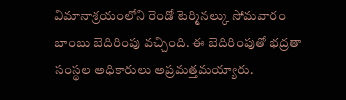విమానాశ్రయంలోని రెండో టెర్మినల్కు సోమవారం బాంబు బెదిరింపు వచ్చింది. ఈ బెదిరింపుతో భద్రతా సంస్థల అధికారులు అప్రమత్తమయ్యారు.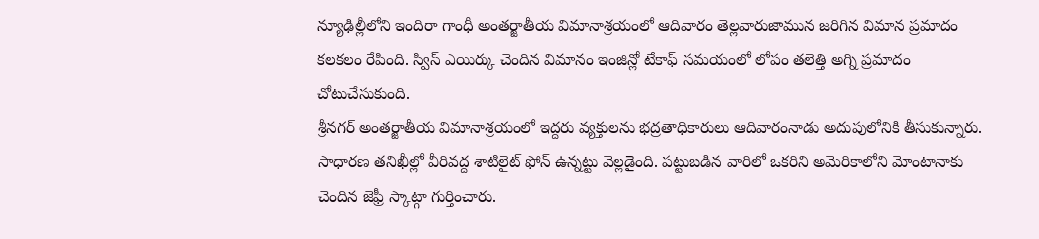న్యూఢిల్లీలోని ఇందిరా గాంధీ అంతర్జాతీయ విమానాశ్రయంలో ఆదివారం తెల్లవారుజామున జరిగిన విమాన ప్రమాదం కలకలం రేపింది. స్విస్ ఎయిర్కు చెందిన విమానం ఇంజిన్లో టేకాఫ్ సమయంలో లోపం తలెత్తి అగ్ని ప్రమాదం చోటుచేసుకుంది.
శ్రీనగర్ అంతర్జాతీయ విమానాశ్రయంలో ఇద్దరు వ్యక్తులను భద్రతాధికారులు ఆదివారంనాడు అదుపులోనికి తీసుకున్నారు. సాధారణ తనిఖీల్లో వీరివద్ద శాటిలైట్ ఫోన్ ఉన్నట్టు వెల్లడైంది. పట్టుబడిన వారిలో ఒకరిని అమెరికాలోని మోంటానాకు చెందిన జెఫ్రీ స్కాట్గా గుర్తించారు.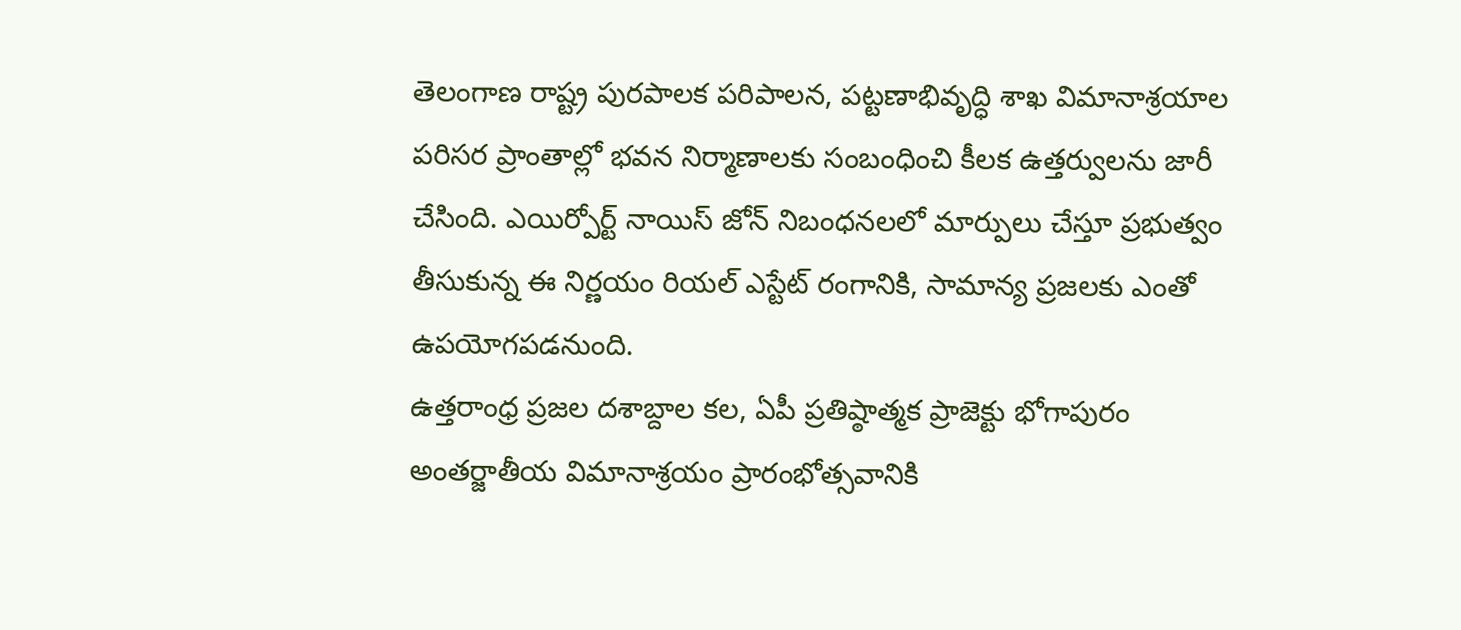తెలంగాణ రాష్ట్ర పురపాలక పరిపాలన, పట్టణాభివృద్ధి శాఖ విమానాశ్రయాల పరిసర ప్రాంతాల్లో భవన నిర్మాణాలకు సంబంధించి కీలక ఉత్తర్వులను జారీ చేసింది. ఎయిర్పోర్ట్ నాయిస్ జోన్ నిబంధనలలో మార్పులు చేస్తూ ప్రభుత్వం తీసుకున్న ఈ నిర్ణయం రియల్ ఎస్టేట్ రంగానికి, సామాన్య ప్రజలకు ఎంతో ఉపయోగపడనుంది.
ఉత్తరాంధ్ర ప్రజల దశాబ్దాల కల, ఏపీ ప్రతిష్ఠాత్మక ప్రాజెక్టు భోగాపురం అంతర్జాతీయ విమానాశ్రయం ప్రారంభోత్సవానికి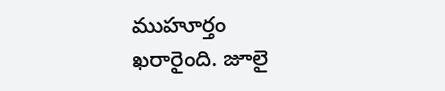ముహూర్తం ఖరారైంది. జూలై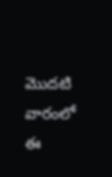మొదటి వారంలో ఈ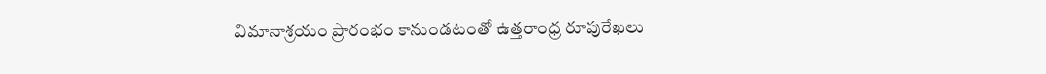విమానాశ్రయం ప్రారంభం కానుండటంతో ఉత్తరాంధ్ర రూపురేఖలు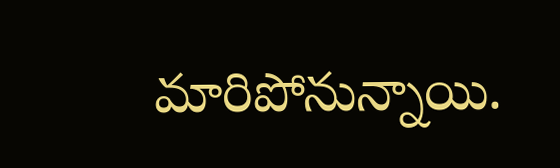మారిపోనున్నాయి.